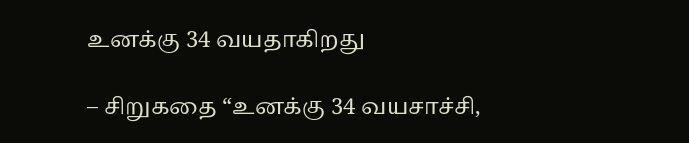உனக்கு 34 வயதாகிறது

– சிறுகதை “உனக்கு 34 வயசாச்சி,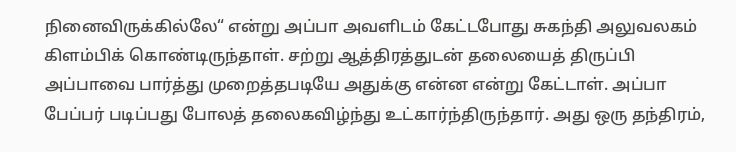நினைவிருக்கில்லே“ என்று அப்பா அவளிடம் கேட்டபோது சுகந்தி அலுவலகம் கிளம்பிக் கொண்டிருந்தாள். சற்று ஆத்திரத்துடன் தலையைத் திருப்பி அப்பாவை பார்த்து முறைத்தபடியே அதுக்கு என்ன என்று கேட்டாள். அப்பா பேப்பர் படிப்பது போலத் தலைகவிழ்ந்து உட்கார்ந்திருந்தார். அது ஒரு தந்திரம்,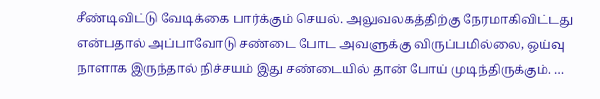சீண்டிவிட்டு வேடிக்கை பார்க்கும் செயல். அலுவலகத்திற்கு நேரமாகிவிட்டது என்பதால் அப்பாவோடு சண்டை போட அவளுக்கு விருப்பமில்லை, ஒய்வு நாளாக இருந்தால் நிச்சயம் இது சண்டையில் தான் போய் முடிந்திருக்கும். …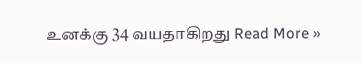உனக்கு 34 வயதாகிறது Read More »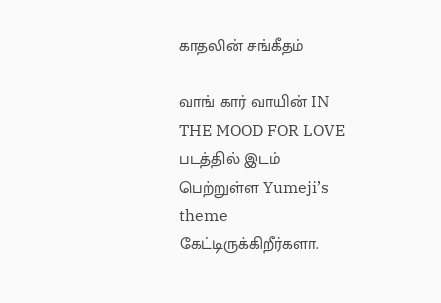காதலின் சங்கீதம்

வாங் கார் வாயின் IN THE MOOD FOR LOVE படத்தில் இடம் பெற்றுள்ள Yumeji’s theme கேட்டிருக்கிறீர்களா.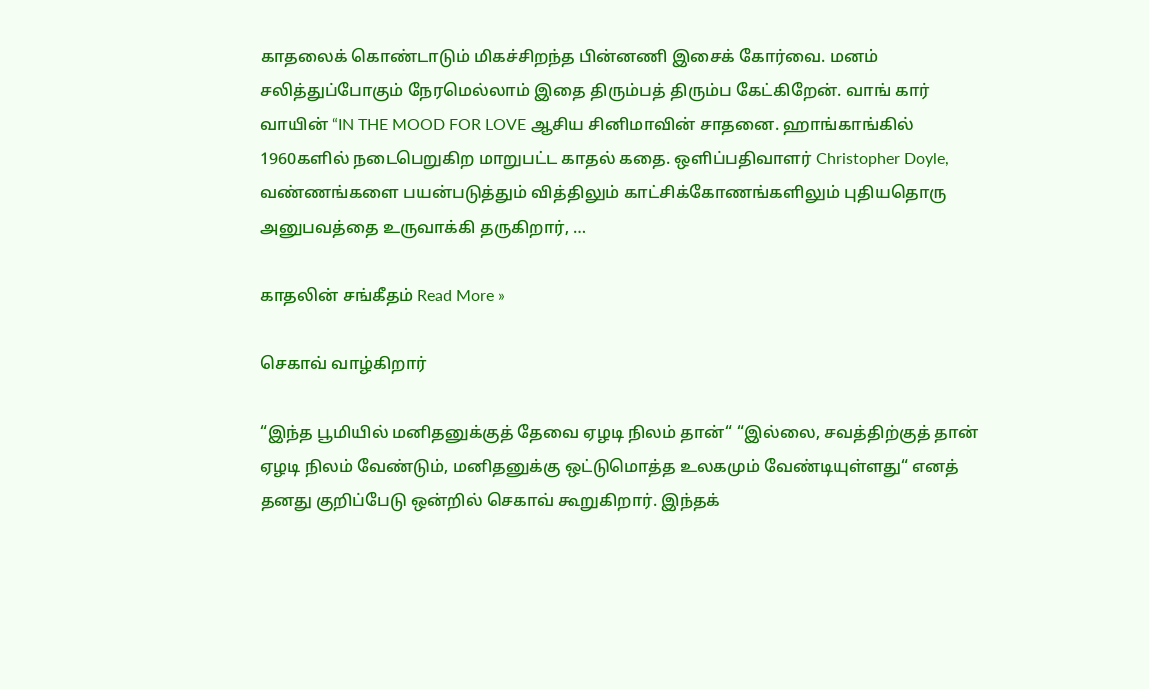காதலைக் கொண்டாடும் மிகச்சிறந்த பின்னணி இசைக் கோர்வை. மனம் சலித்துப்போகும் நேரமெல்லாம் இதை திரும்பத் திரும்ப கேட்கிறேன். வாங் கார் வாயின் “IN THE MOOD FOR LOVE ஆசிய சினிமாவின் சாதனை. ஹாங்காங்கில் 1960களில் நடைபெறுகிற மாறுபட்ட காதல் கதை. ஒளிப்பதிவாளர் Christopher Doyle, வண்ணங்களை பயன்படுத்தும் வித்திலும் காட்சிக்கோணங்களிலும் புதியதொரு அனுபவத்தை உருவாக்கி தருகிறார், …

காதலின் சங்கீதம் Read More »

செகாவ் வாழ்கிறார்

“இந்த பூமியில் மனிதனுக்குத் தேவை ஏழடி நிலம் தான்“ “இல்லை, சவத்திற்குத் தான் ஏழடி நிலம் வேண்டும், மனிதனுக்கு ஒட்டுமொத்த உலகமும் வேண்டியுள்ளது“ எனத் தனது குறிப்பேடு ஒன்றில் செகாவ் கூறுகிறார். இந்தக்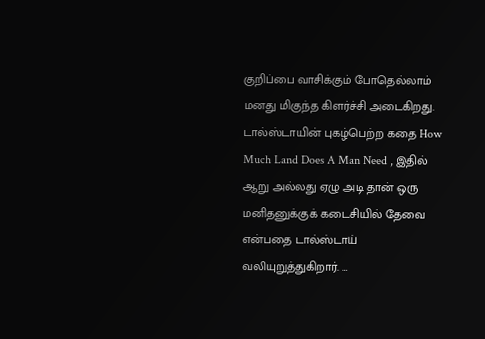குறிப்பை வாசிக்கும் போதெல்லாம் மனது மிகுந்த கிளர்ச்சி அடைகிறது. டால்ஸ்டாயின் புகழ்பெற்ற கதை How Much Land Does A Man Need , இதில் ஆறு அல்லது ஏழு அடி தான் ஒரு மனிதனுக்குக் கடைசியில் தேவை என்பதை டால்ஸ்டாய் வலியுறுத்துகிறார். …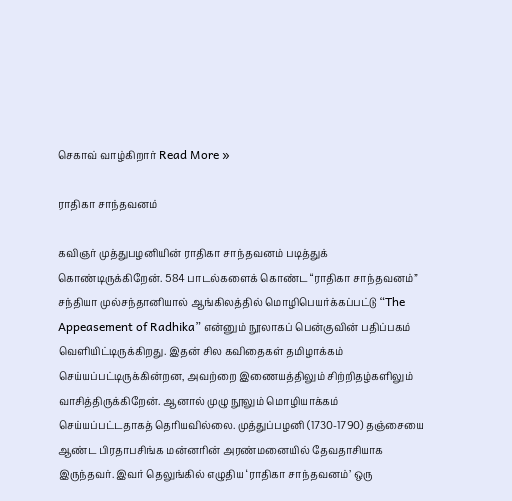செகாவ் வாழ்கிறார் Read More »

ராதிகா சாந்தவனம்

கவிஞர் முத்துபழனியின் ராதிகா சாந்தவனம் படித்துக் கொண்டிருக்கிறேன். 584 பாடல்களைக் கொண்ட “ராதிகா சாந்தவனம்” சந்தியா முல்சந்தானியால் ஆங்கிலத்தில் மொழிபெயர்க்கப்பட்டு “The Appeasement of Radhika” என்னும் நூலாகப் பென்குவின் பதிப்பகம் வெளியிட்டிருக்கிறது. இதன் சில கவிதைகள் தமிழாக்கம் செய்யப்பட்டிருக்கின்றன, அவற்றை இணையத்திலும் சிற்றிதழ்களிலும் வாசித்திருக்கிறேன். ஆனால் முழு நூலும் மொழியாக்கம் செய்யப்பட்டதாகத் தெரியவில்லை. முத்துப்பழனி (1730-1790) தஞ்சையை ஆண்ட பிரதாபசிங்க மன்னரின் அரண்மனையில் தேவதாசியாக இருந்தவர். இவர் தெலுங்கில் எழுதிய ‘ராதிகா சாந்தவனம்’ ஒரு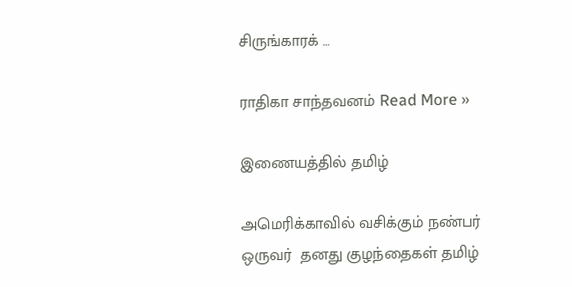சிருங்காரக் …

ராதிகா சாந்தவனம் Read More »

இணையத்தில் தமிழ்

அமெரிக்காவில் வசிக்கும் நண்பர் ஒருவர்  தனது குழந்தைகள் தமிழ்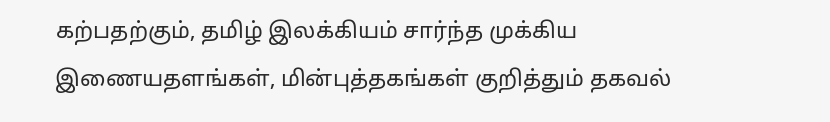கற்பதற்கும், தமிழ் இலக்கியம் சார்ந்த முக்கிய இணையதளங்கள், மின்புத்தகங்கள் குறித்தும் தகவல்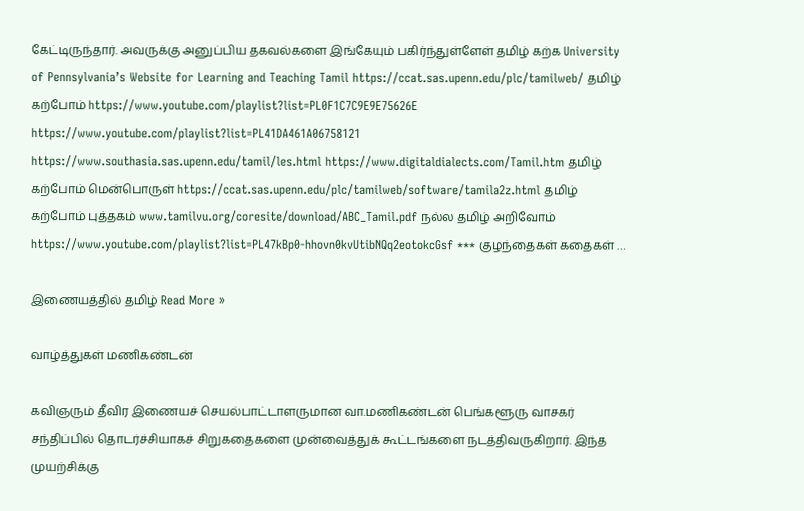கேட்டிருந்தார். அவருக்கு அனுப்பிய தகவல்களை இங்கேயும் பகிர்ந்துள்ளேள் தமிழ் கற்க University of Pennsylvania’s Website for Learning and Teaching Tamil https://ccat.sas.upenn.edu/plc/tamilweb/ தமிழ் கற்போம் https://www.youtube.com/playlist?list=PL0F1C7C9E9E75626E https://www.youtube.com/playlist?list=PL41DA461A06758121 https://www.southasia.sas.upenn.edu/tamil/les.html https://www.digitaldialects.com/Tamil.htm தமிழ் கற்போம் மென்பொருள் https://ccat.sas.upenn.edu/plc/tamilweb/software/tamila2z.html தமிழ் கற்போம் புத்தகம் www.tamilvu.org/coresite/download/ABC_Tamil.pdf நல்ல தமிழ் அறிவோம் https://www.youtube.com/playlist?list=PL47kBp0-hhovn0kvUtibNQq2eotokcGsf *** குழந்தைகள் கதைகள் …

இணையத்தில் தமிழ் Read More »

வாழ்த்துகள் மணிகண்டன்

கவிஞரும் தீவிர இணையச் செயல்பாட்டாளருமான வா.மணிகண்டன் பெங்களூரு வாசகர் சந்திப்பில் தொடர்ச்சியாகச் சிறுகதைகளை முன்வைத்துக் கூட்டங்களை நடத்திவருகிறார். இந்த முயற்சிக்கு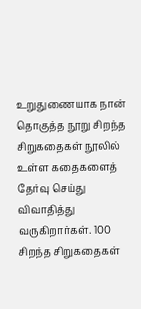உறுதுணையாக நான் தொகுத்த நூறு சிறந்த சிறுகதைகள் நூலில் உள்ள கதைகளைத் தேர்வு செய்து விவாதித்து வருகிறார்கள். 100 சிறந்த சிறுகதைகள்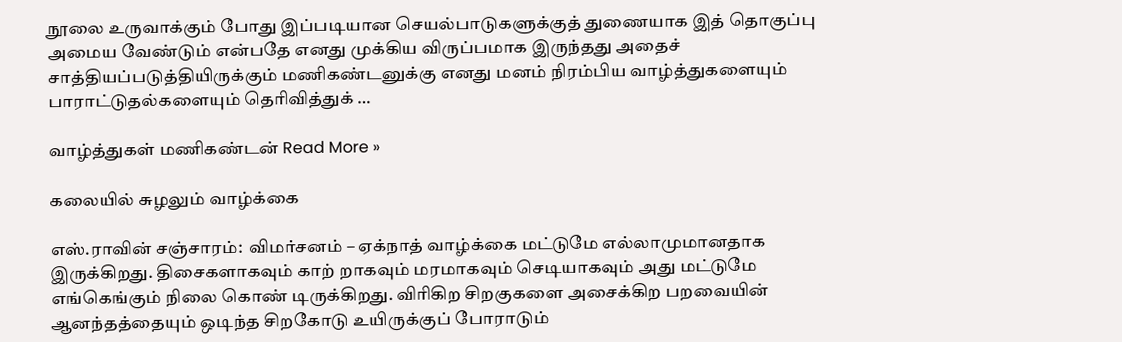நூலை உருவாக்கும் போது இப்படியான செயல்பாடுகளுக்குத் துணையாக இத் தொகுப்பு அமைய வேண்டும் என்பதே எனது முக்கிய விருப்பமாக இருந்தது அதைச் சாத்தியப்படுத்தியிருக்கும் மணிகண்டனுக்கு எனது மனம் நிரம்பிய வாழ்த்துகளையும் பாராட்டுதல்களையும் தெரிவித்துக் …

வாழ்த்துகள் மணிகண்டன் Read More »

கலையில் சுழலும் வாழ்க்கை

எஸ்.ராவின் சஞ்சாரம்:  விமர்சனம் – ஏக்நாத் வாழ்க்கை மட்டுமே எல்லாமுமானதாக இருக்கிறது. திசைகளாகவும் காற் றாகவும் மரமாகவும் செடியாகவும் அது மட்டுமே எங்கெங்கும் நிலை கொண் டிருக்கிறது. விரிகிற சிறகுகளை அசைக்கிற பறவையின் ஆனந்தத்தையும் ஒடிந்த சிறகோடு உயிருக்குப் போராடும்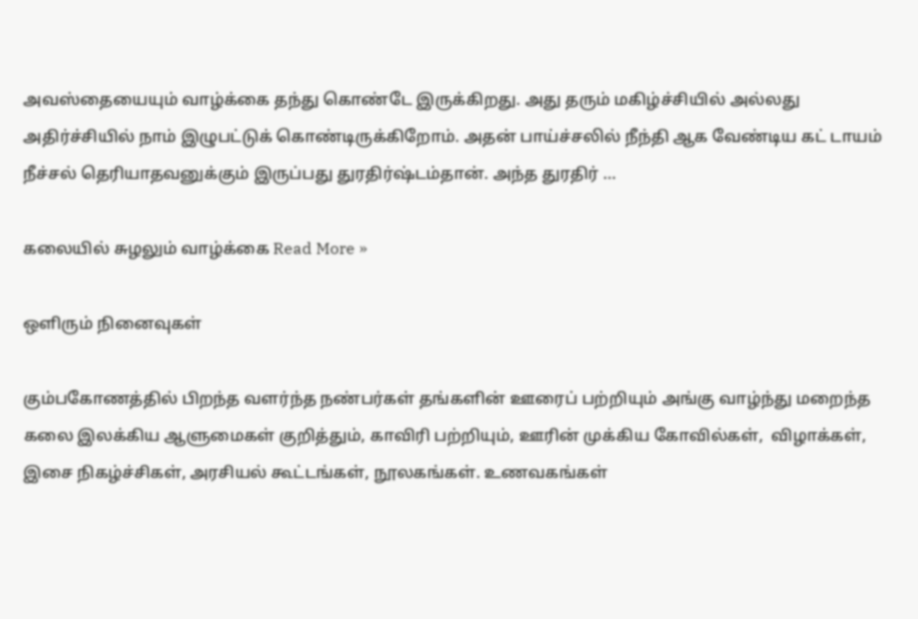அவஸ்தையையும் வாழ்க்கை தந்து கொண்டே இருக்கிறது. அது தரும் மகிழ்ச்சியில் அல்லது அதிர்ச்சியில் நாம் இழுபட்டுக் கொண்டிருக்கிறோம். அதன் பாய்ச்சலில் நீந்தி ஆக வேண்டிய கட் டாயம் நீச்சல் தெரியாதவனுக்கும் இருப்பது துரதிர்ஷ்டம்தான். அந்த துரதிர் …

கலையில் சுழலும் வாழ்க்கை Read More »

ஒளிரும் நினைவுகள்

கும்பகோணத்தில் பிறந்த வளர்ந்த நண்பர்கள் தங்களின் ஊரைப் பற்றியும் அங்கு வாழ்ந்து மறைந்த கலை இலக்கிய ஆளுமைகள் குறித்தும், காவிரி பற்றியும், ஊரின் முக்கிய கோவில்கள்,  விழாக்கள்,  இசை நிகழ்ச்சிகள், அரசியல் கூட்டங்கள், நூலகங்கள். உணவகங்கள்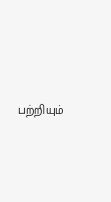பற்றியும்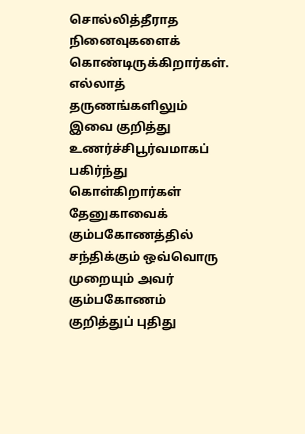சொல்லித்தீராத நினைவுகளைக் கொண்டிருக்கிறார்கள். எல்லாத் தருணங்களிலும் இவை குறித்து உணர்ச்சிபூர்வமாகப் பகிர்ந்து கொள்கிறார்கள் தேனுகாவைக் கும்பகோணத்தில் சந்திக்கும் ஒவ்வொரு முறையும் அவர் கும்பகோணம் குறித்துப் புதிது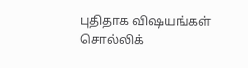புதிதாக விஷயங்கள் சொல்லிக்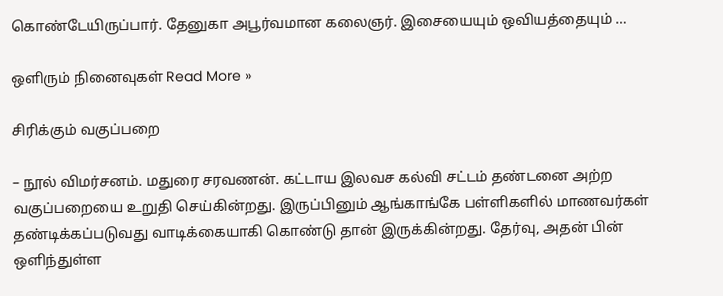கொண்டேயிருப்பார். தேனுகா அபூர்வமான கலைஞர். இசையையும் ஒவியத்தையும் …

ஒளிரும் நினைவுகள் Read More »

சிரிக்கும் வகுப்பறை

– நூல் விமர்சனம். மதுரை சரவணன். கட்டாய இலவச கல்வி சட்டம் தண்டனை அற்ற வகுப்பறையை உறுதி செய்கின்றது. இருப்பினும் ஆங்காங்கே பள்ளிகளில் மாணவர்கள் தண்டிக்கப்படுவது வாடிக்கையாகி கொண்டு தான் இருக்கின்றது. தேர்வு, அதன் பின் ஒளிந்துள்ள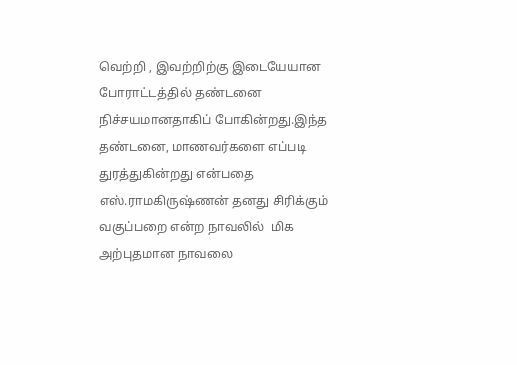வெற்றி , இவற்றிற்கு இடையேயான போராட்டத்தில் தண்டனை நிச்சயமானதாகிப் போகின்றது.இந்த தண்டனை, மாணவர்களை எப்படி துரத்துகின்றது என்பதை எஸ்.ராமகிருஷ்ணன் தனது சிரிக்கும் வகுப்பறை என்ற நாவலில்  மிக அற்புதமான நாவலை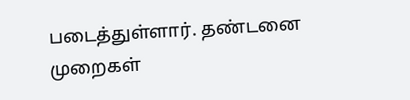படைத்துள்ளார். தண்டனை முறைகள்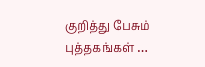குறித்து பேசும் புத்தகங்கள் …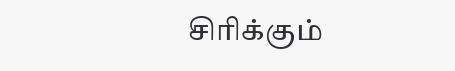சிரிக்கும்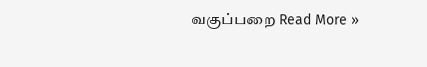வகுப்பறை Read More »